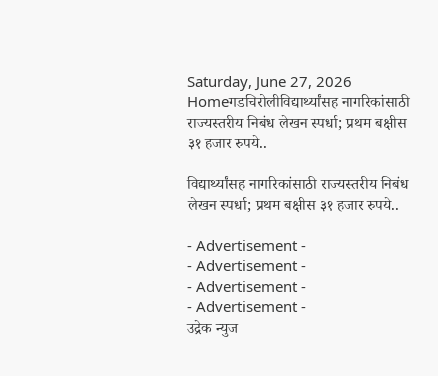Saturday, June 27, 2026
Homeगडचिरोलीविद्यार्थ्यांसह नागरिकांसाठी राज्यस्तरीय निबंध लेखन स्पर्धा; प्रथम बक्षीस ३१ हजार रुपये..

विद्यार्थ्यांसह नागरिकांसाठी राज्यस्तरीय निबंध लेखन स्पर्धा; प्रथम बक्षीस ३१ हजार रुपये..

- Advertisement -
- Advertisement -
- Advertisement -
- Advertisement -
उद्रेक न्युज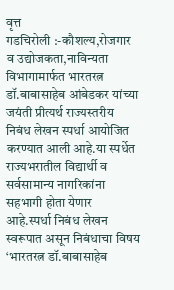वृत्त
गडचिरोली :-कौशल्य,रोजगार व उद्योजकता,नाविन्यता विभागामार्फत भारतरत्न डॉ.बाबासाहेब आंबेडकर यांच्या जयंती प्रीत्यर्थ राज्यस्तरीय निबंध लेखन स्पर्धा आयोजित करण्यात आली आहे.या स्पर्धेत राज्यभरातील विद्यार्थी व सर्वसामान्य नागरिकांना सहभागी होता येणार आहे.स्पर्धा निबंध लेखन स्वरूपात असून निबंधाचा विषय ‘भारतरत्न डॉ.बाबासाहेब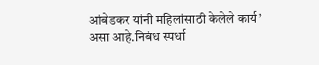आंबेडकर यांनी महिलांसाठी केलेले कार्य’ असा आहे.निबंध स्पर्धा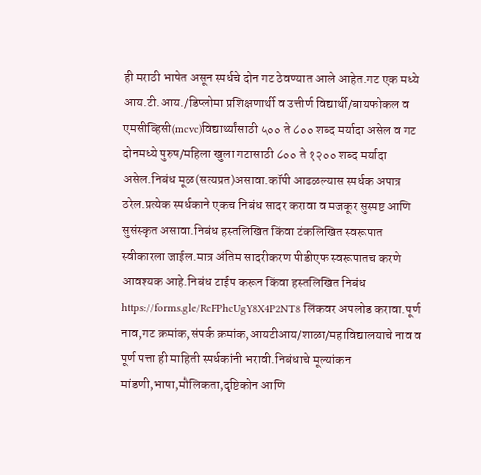ही मराठी भाषेत असून स्पर्धचे दोन गट ठेवण्यात आले आहेत.गट एक मध्ये आय.टी.आय./डिप्लोमा प्रशिक्षणार्थी व उत्तीर्ण विद्यार्थी/बायफोकल व एमसीव्हिसी(mcvc)विद्यार्थ्यांसाठी ५०० ते ८०० शब्द मर्यादा असेल व गट दोनमध्ये पुरुष/महिला खुला गटासाठी ८०० ते १२०० शब्द मर्यादा असेल.निबंध मूळ(सत्यप्रत)असावा.कॉपी आढळल्यास स्पर्धक अपात्र ठरेल.प्रत्येक स्पर्धकाने एकच निबंध सादर करावा व मजकूर सुस्पष्ट आणि सुसंस्कृत असावा.निबंध हस्तलिखित किंवा टंकलिखित स्वरूपात स्वीकारला जाईल.मात्र अंतिम सादरीकरण पीडीएफ स्वरूपातच करणे आवश्यक आहे.निबंध टाईप करून किंवा हस्तलिखित निबंध https://forms.gle/RcFPhcUgY8X4P2NT8 लिंकवर अपलोड करावा.पूर्ण नाव,गट क्रमांक,संपर्क क्रमांक,आयटीआय/शाळा/महाविद्यालयाचे नाव व पूर्ण पत्ता ही माहिती स्पर्धकांनी भरावी.निबंधाचे मूल्यांकन मांडणी,भाषा,मौलिकता,दृष्टिकोन आणि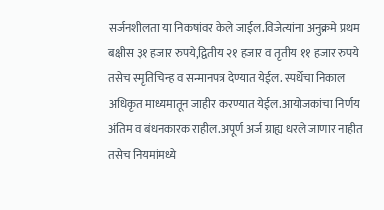सर्जनशीलता या निकषांवर केले जाईल.विजेत्यांना अनुक्रमे प्रथम बक्षीस ३१ हजार रुपये,द्वितीय २१ हजार व तृतीय ११ हजार रुपये तसेच स्मृतिचिन्ह व सन्मानपत्र देण्यात येईल. स्पर्धेचा निकाल अधिकृत माध्यमातून जाहीर करण्यात येईल.आयोजकांचा निर्णय अंतिम व बंधनकारक राहील.अपूर्ण अर्ज ग्राह्य धरले जाणार नाहीत तसेच नियमांमध्ये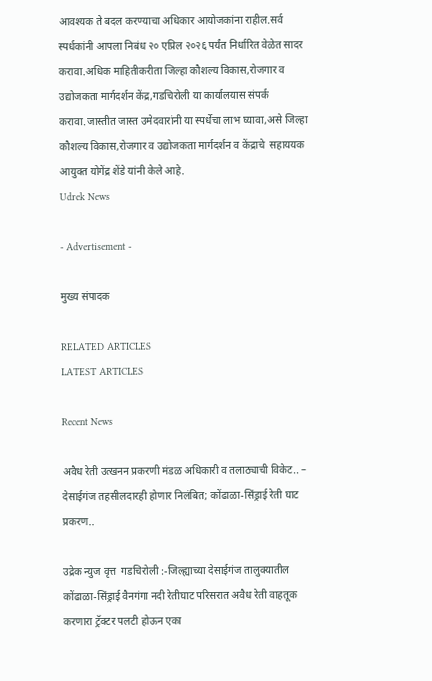आवश्यक ते बदल करण्याचा अधिकार आयोजकांना राहील.सर्व स्पर्धकांनी आपला निबंध २० एप्रिल २०२६ पर्यंत निर्धारित वेळेत सादर करावा.अधिक माहितीकरीता जिल्हा कौशल्य विकास,रोजगार व उद्योजकता मार्गदर्शन केंद्र,गडचिरोली या कार्यालयास संपर्क करावा.जास्तीत जास्त उमेदवारांनी या स्पर्धेचा लाभ घ्यावा,असे जिल्हा कौशल्य विकास,रोजगार व उद्योजकता मार्गदर्शन व केंद्राचे  सहाययक आयुक्त योगेंद्र शेंडे यांनी केले आहे.
Udrek News

- Advertisement -

मुख्य संपादक

RELATED ARTICLES
LATEST ARTICLES

Recent News

अवैध रेती उत्खनन प्रकरणी मंडळ अधिकारी व तलाठ्याची विकेट.. – देसाईगंज तहसीलदारही होणार निलंबित; कोंढाळा-सिंड्राई रेती घाट प्रकरण..

उद्रेक न्युज वृत्त  गडचिरोली :-जिल्ह्याच्या देसाईगंज तालुक्यातील  कोंढाळा-सिंड्राई वैनगंगा नदी रेतीघाट परिसरात अवैध रेती वाहतूक करणारा ट्रॅक्टर पलटी होऊन एका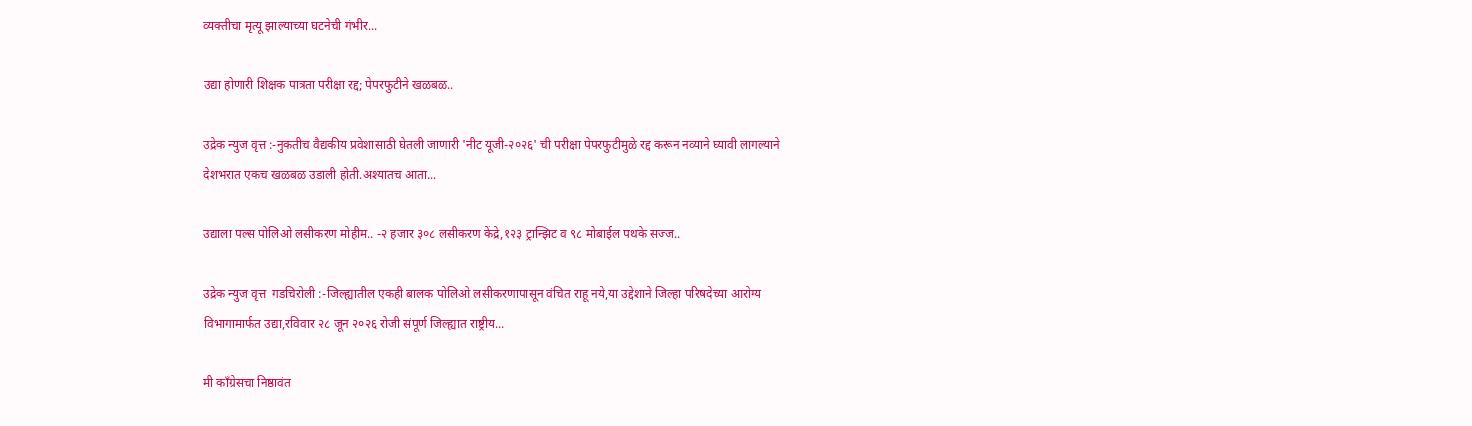व्यक्तीचा मृत्यू झाल्याच्या घटनेची गंभीर...

उद्या होणारी शिक्षक पात्रता परीक्षा रद्द; पेपरफुटीने खळबळ..

उद्रेक न्युज वृत्त :-नुकतीच वैद्यकीय प्रवेशासाठी घेतली जाणारी 'नीट यूजी-२०२६' ची परीक्षा पेपरफुटीमुळे रद्द करून नव्याने घ्यावी लागल्याने देशभरात एकच खळबळ उडाली होती.अश्यातच आता...

उद्याला पल्स पोलिओ लसीकरण मोहीम.. -२ हजार ३०८ लसीकरण केंद्रे,१२३ ट्रान्झिट व ९८ मोबाईल पथके सज्ज..

उद्रेक न्युज वृत्त  गडचिरोली :-जिल्ह्यातील एकही बालक पोलिओ लसीकरणापासून वंचित राहू नये,या उद्देशाने जिल्हा परिषदेच्या आरोग्य विभागामार्फत उद्या,रविवार २८ जून २०२६ रोजी संपूर्ण जिल्ह्यात राष्ट्रीय...

मी काँग्रेसचा निष्ठावंत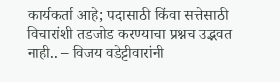कार्यकर्ता आहे; पदासाठी किंवा सत्तेसाठी विचारांशी तडजोड करण्याचा प्रश्नच उद्भवत नाही.. – विजय वडेट्टीवारांनी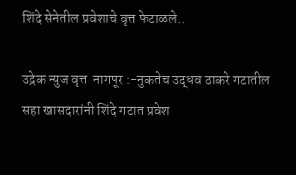शिंदे सेनेतील प्रवेशाचे वृत्त फेटाळले..

उद्रेक न्युज वृत्त  नागपूर :-नुकतेच उद्धव ठाकरे गटातील सहा खासदारांनी शिंदे गटात प्रवेश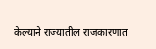केल्याने राज्यातील राजकारणात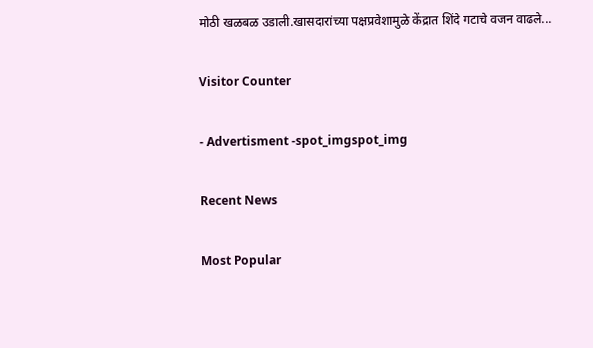मोठी खळबळ उडाली.खासदारांच्या पक्षप्रवेशामुळे केंद्रात शिंदे गटाचे वजन वाढले...

Visitor Counter

- Advertisment -spot_imgspot_img

Recent News

Most Popular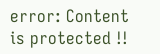error: Content is protected !!